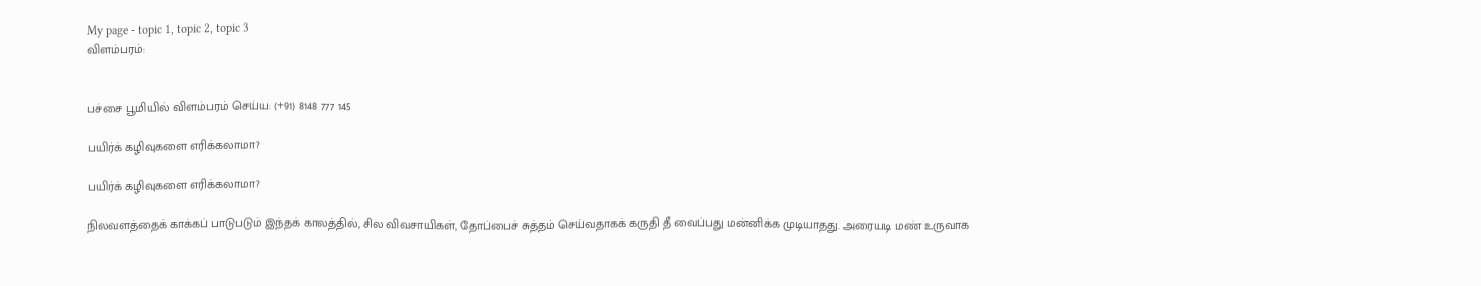My page - topic 1, topic 2, topic 3
விளம்பரம்:


பச்சை பூமியில் விளம்பரம் செய்ய: (+91) 8148 777 145

பயிர்க் கழிவுகளை எரிக்கலாமா?

பயிர்க் கழிவுகளை எரிக்கலாமா?

நிலவளத்தைக் காக்கப் பாடுபடும் இந்தக் காலத்தில், சில விவசாயிகள், தோப்பைச் சுத்தம் செய்வதாகக் கருதி தீ வைப்பது மன்னிக்க முடியாதது. அரையடி மண் உருவாக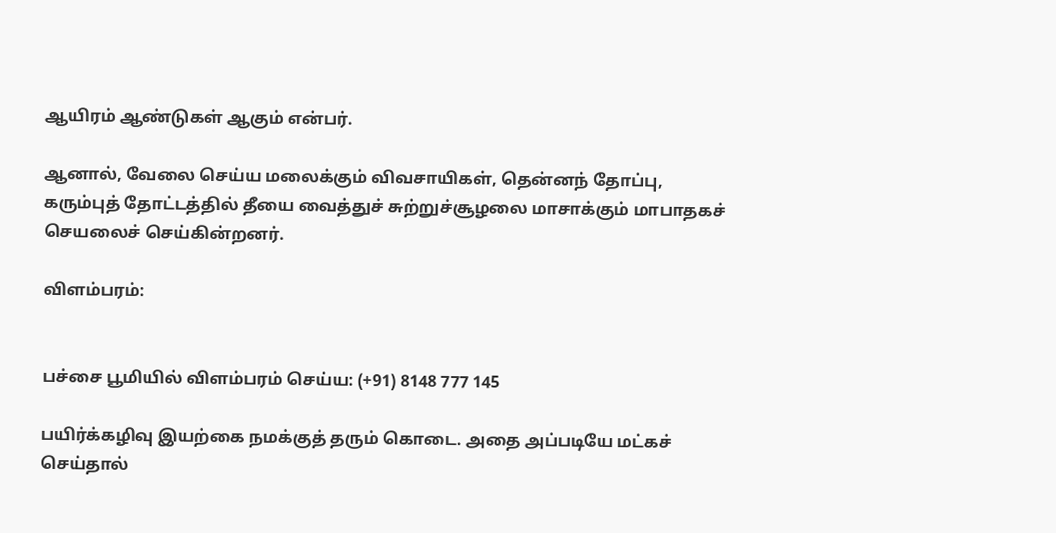ஆயிரம் ஆண்டுகள் ஆகும் என்பர்.

ஆனால், வேலை செய்ய மலைக்கும் விவசாயிகள், தென்னந் தோப்பு, கரும்புத் தோட்டத்தில் தீயை வைத்துச் சுற்றுச்சூழலை மாசாக்கும் மாபாதகச் செயலைச் செய்கின்றனர்.

விளம்பரம்:


பச்சை பூமியில் விளம்பரம் செய்ய: (+91) 8148 777 145

பயிர்க்கழிவு இயற்கை நமக்குத் தரும் கொடை. அதை அப்படியே மட்கச் செய்தால்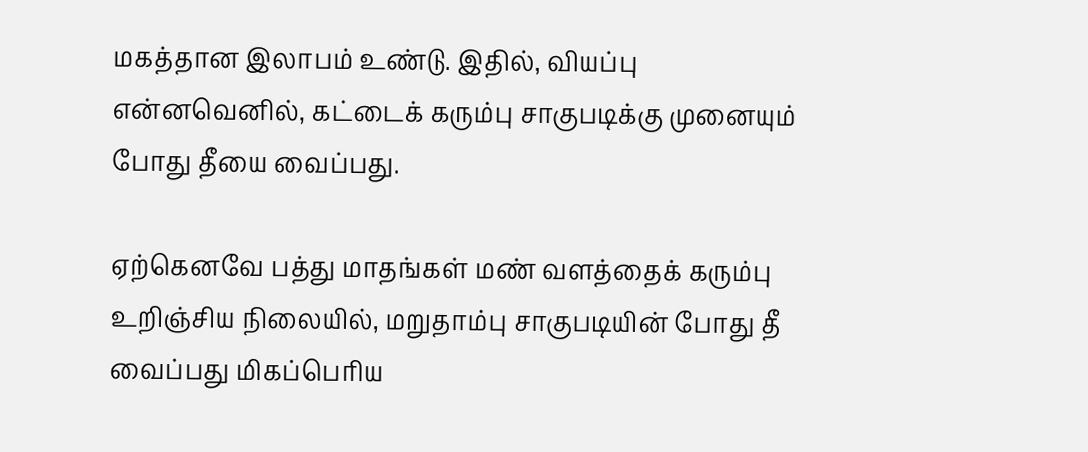மகத்தான இலாபம் உண்டு. இதில், வியப்பு என்னவெனில், கட்டைக் கரும்பு சாகுபடிக்கு முனையும் போது தீயை வைப்பது.

ஏற்கெனவே பத்து மாதங்கள் மண் வளத்தைக் கரும்பு உறிஞ்சிய நிலையில், மறுதாம்பு சாகுபடியின் போது தீ வைப்பது மிகப்பெரிய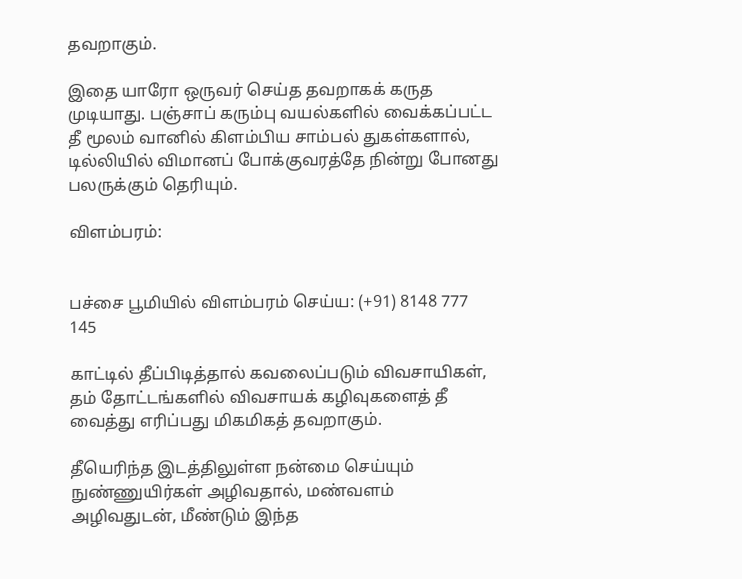தவறாகும்.

இதை யாரோ ஒருவர் செய்த தவறாகக் கருத முடியாது. பஞ்சாப் கரும்பு வயல்களில் வைக்கப்பட்ட தீ மூலம் வானில் கிளம்பிய சாம்பல் துகள்களால், டில்லியில் விமானப் போக்குவரத்தே நின்று போனது பலருக்கும் தெரியும்.

விளம்பரம்:


பச்சை பூமியில் விளம்பரம் செய்ய: (+91) 8148 777 145

காட்டில் தீப்பிடித்தால் கவலைப்படும் விவசாயிகள், தம் தோட்டங்களில் விவசாயக் கழிவுகளைத் தீ வைத்து எரிப்பது மிகமிகத் தவறாகும்.

தீயெரிந்த இடத்திலுள்ள நன்மை செய்யும் நுண்ணுயிர்கள் அழிவதால், மண்வளம் அழிவதுடன், மீண்டும் இந்த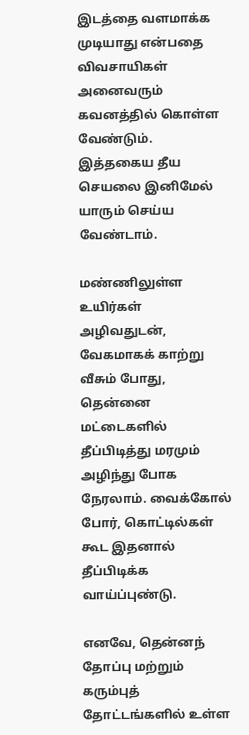இடத்தை வளமாக்க முடியாது என்பதை விவசாயிகள் அனைவரும் கவனத்தில் கொள்ள வேண்டும். இத்தகைய தீய செயலை இனிமேல் யாரும் செய்ய வேண்டாம்.

மண்ணிலுள்ள உயிர்கள் அழிவதுடன், வேகமாகக் காற்று வீசும் போது, தென்னை மட்டைகளில் தீப்பிடித்து மரமும் அழிந்து போக நேரலாம். வைக்கோல் போர், கொட்டில்கள் கூட இதனால் தீப்பிடிக்க வாய்ப்புண்டு.

எனவே, தென்னந் தோப்பு மற்றும் கரும்புத் தோட்டங்களில் உள்ள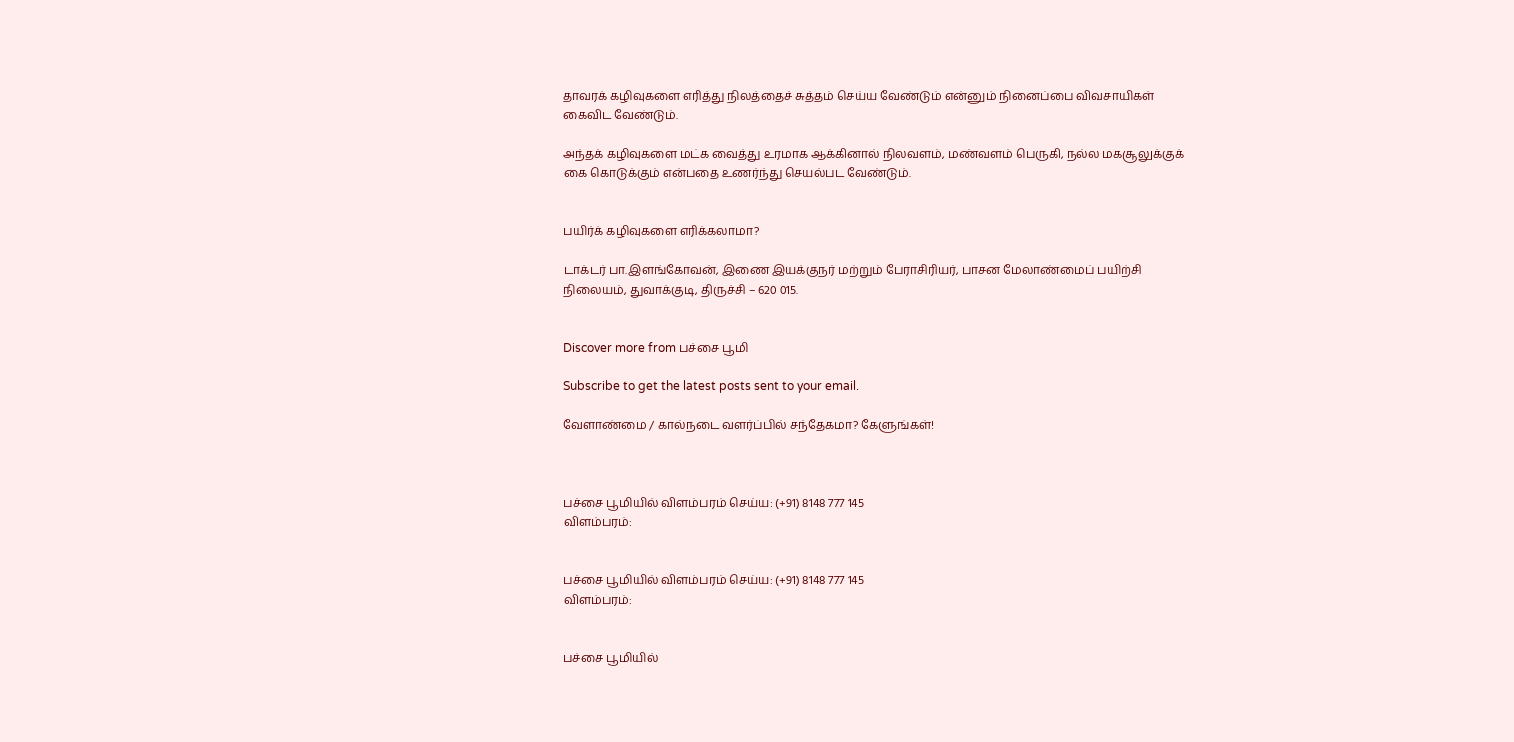தாவரக் கழிவுகளை எரித்து நிலத்தைச் சுத்தம் செய்ய வேண்டும் என்னும் நினைப்பை விவசாயிகள் கைவிட வேண்டும்.

அந்தக் கழிவுகளை மட்க வைத்து உரமாக ஆக்கினால் நிலவளம், மண்வளம் பெருகி, நல்ல மகசூலுக்குக் கை கொடுக்கும் என்பதை உணர்ந்து செயல்பட வேண்டும்.


பயிர்க் கழிவுகளை எரிக்கலாமா?

டாக்டர் பா.இளங்கோவன், இணை இயக்குநர் மற்றும் பேராசிரியர், பாசன மேலாண்மைப் பயிற்சி நிலையம், துவாக்குடி, திருச்சி – 620 015.


Discover more from பச்சை பூமி

Subscribe to get the latest posts sent to your email.

வேளாண்மை / கால்நடை வளர்ப்பில் சந்தேகமா? கேளுங்கள்!



பச்சை பூமியில் விளம்பரம் செய்ய: (+91) 8148 777 145
விளம்பரம்:


பச்சை பூமியில் விளம்பரம் செய்ய: (+91) 8148 777 145
விளம்பரம்:


பச்சை பூமியில்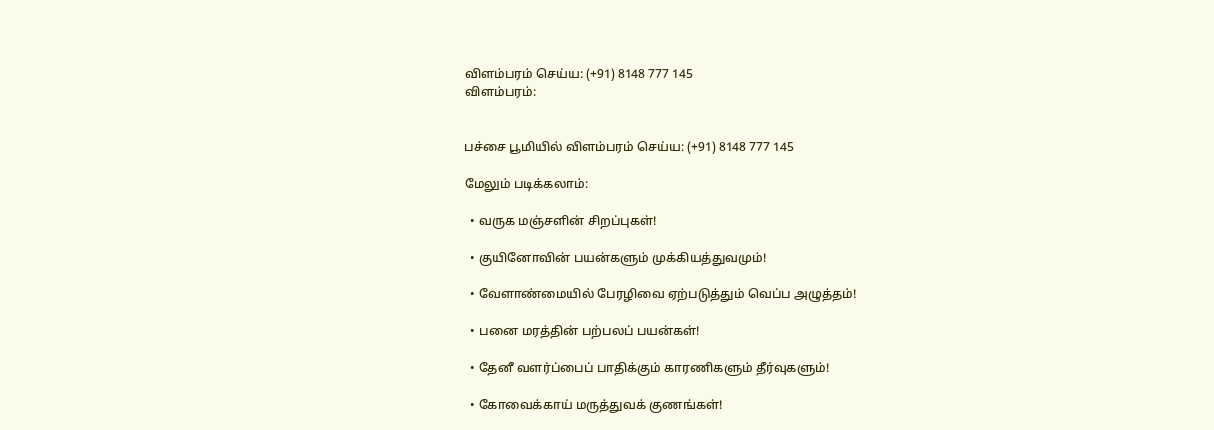விளம்பரம் செய்ய: (+91) 8148 777 145
விளம்பரம்:


பச்சை பூமியில் விளம்பரம் செய்ய: (+91) 8148 777 145

மேலும் படிக்கலாம்:

  • வருக மஞ்சளின் சிறப்புகள்!

  • குயினோவின் பயன்களும் முக்கியத்துவமும்!

  • வேளாண்மையில் பேரழிவை ஏற்படுத்தும் வெப்ப அழுத்தம்!

  • பனை மரத்தின் பற்பலப் பயன்கள்!

  • தேனீ வளர்ப்பைப் பாதிக்கும் காரணிகளும் தீர்வுகளும்!

  • கோவைக்காய் மருத்துவக் குணங்கள்!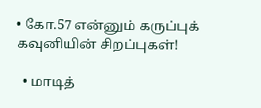• கோ.57 என்னும் கருப்புக் கவுனியின் சிறப்புகள்!

  • மாடித்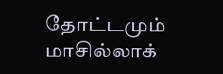தோட்டமும் மாசில்லாக்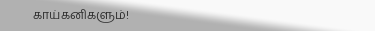காய்கனிகளும்!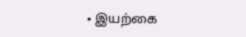• இயற்கை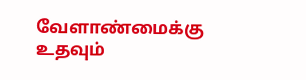வேளாண்மைக்கு உதவும்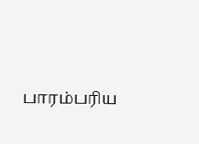பாரம்பரிய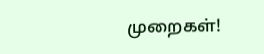முறைகள்!